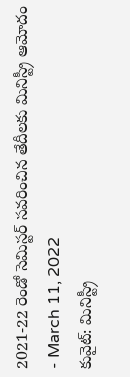2021-22 రెండో సెమిస్టర్ సవరించిన తేదీలకు మినిస్ట్రీ ఆమోదం
- March 11, 2022
కువైట్: మినిస్ట్రీ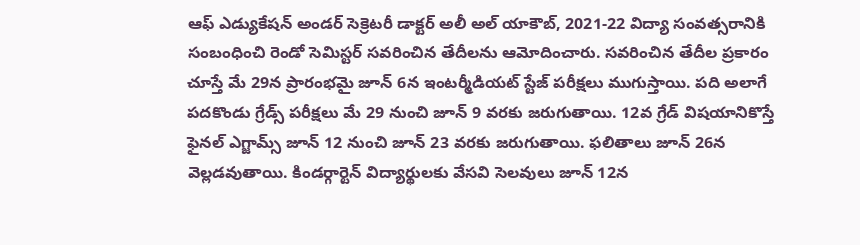ఆఫ్ ఎడ్యుకేషన్ అండర్ సెక్రెటరీ డాక్టర్ అలీ అల్ యాకౌబ్, 2021-22 విద్యా సంవత్సరానికి సంబంధించి రెండో సెమిస్టర్ సవరించిన తేదీలను ఆమోదించారు. సవరించిన తేదీల ప్రకారం చూస్తే మే 29న ప్రారంభమై జూన్ 6న ఇంటర్మీడియట్ స్టేజ్ పరీక్షలు ముగుస్తాయి. పది అలాగే పదకొండు గ్రేడ్స్ పరీక్షలు మే 29 నుంచి జూన్ 9 వరకు జరుగుతాయి. 12వ గ్రేడ్ విషయానికొస్తే ఫైనల్ ఎగ్జామ్స్ జూన్ 12 నుంచి జూన్ 23 వరకు జరుగుతాయి. ఫలితాలు జూన్ 26న వెల్లడవుతాయి. కిండర్గార్టెన్ విద్యార్థులకు వేసవి సెలవులు జూన్ 12న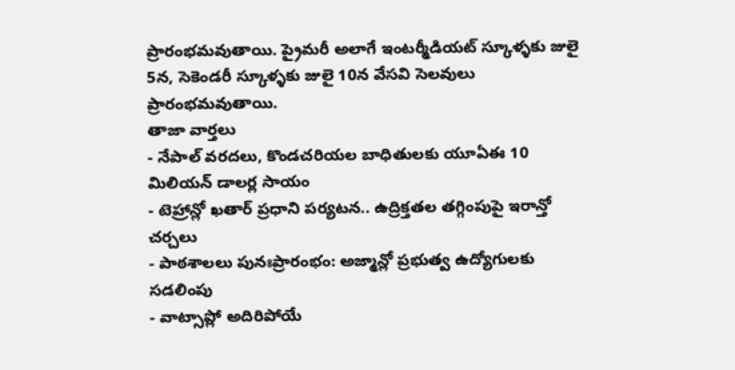ప్రారంభమవుతాయి. ప్రైమరీ అలాగే ఇంటర్మీడియట్ స్కూళ్ళకు జులై 5న, సెకెండరీ స్కూళ్ళకు జులై 10న వేసవి సెలవులు ప్రారంభమవుతాయి.
తాజా వార్తలు
- నేపాల్ వరదలు, కొండచరియల బాధితులకు యూఏఈ 10 మిలియన్ డాలర్ల సాయం
- టెహ్రాన్లో ఖతార్ ప్రధాని పర్యటన.. ఉద్రిక్తతల తగ్గింపుపై ఇరాన్తో చర్చలు
- పాఠశాలలు పునఃప్రారంభం: అజ్మాన్లో ప్రభుత్వ ఉద్యోగులకు సడలింపు
- వాట్సాప్లో అదిరిపోయే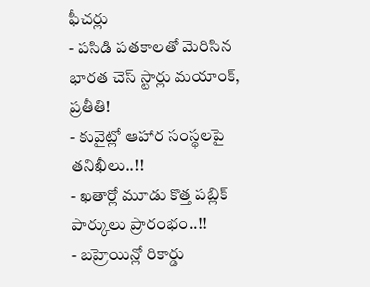ఫీచర్లు
- పసిడి పతకాలతో మెరిసిన భారత చెస్ స్టార్లు మయాంక్, ప్రతీతి!
- కువైట్లో ఆహార సంస్థలపై తనిఖీలు..!!
- ఖతార్లో మూడు కొత్త పబ్లిక్ పార్కులు ప్రారంభం..!!
- బహ్రెయిన్లో రికార్డు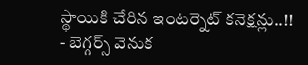స్థాయికి చేరిన ఇంటర్నెట్ కనెక్షన్లు..!!
- బెగ్గర్స్ వెనుక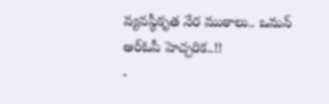వ్యవస్థీకృత నేర ముఠాలు.. ఒమన్ ఆర్ఓపీ హెచ్చరిక..!!
-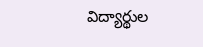విద్యార్థుల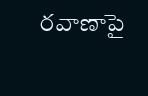రవాణాపై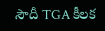సౌదీ TGA కీలక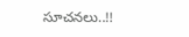సూచనలు..!!